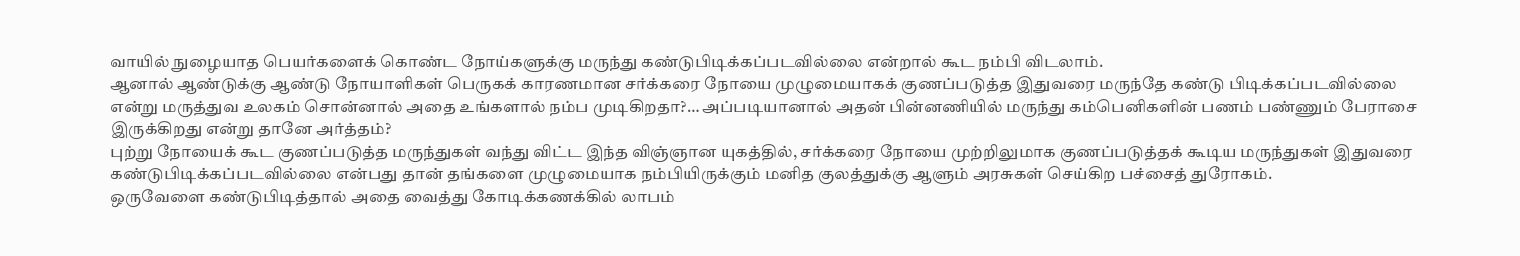வாயில் நுழையாத பெயர்களைக் கொண்ட நோய்களுக்கு மருந்து கண்டுபிடிக்கப்படவில்லை என்றால் கூட நம்பி விடலாம்.
ஆனால் ஆண்டுக்கு ஆண்டு நோயாளிகள் பெருகக் காரணமான சர்க்கரை நோயை முழுமையாகக் குணப்படுத்த இதுவரை மருந்தே கண்டு பிடிக்கப்படவில்லை என்று மருத்துவ உலகம் சொன்னால் அதை உங்களால் நம்ப முடிகிறதா?… அப்படியானால் அதன் பின்னணியில் மருந்து கம்பெனிகளின் பணம் பண்ணும் பேராசை இருக்கிறது என்று தானே அர்த்தம்?
புற்று நோயைக் கூட குணப்படுத்த மருந்துகள் வந்து விட்ட இந்த விஞ்ஞான யுகத்தில், சர்க்கரை நோயை முற்றிலுமாக குணப்படுத்தக் கூடிய மருந்துகள் இதுவரை கண்டுபிடிக்கப்படவில்லை என்பது தான் தங்களை முழுமையாக நம்பியிருக்கும் மனித குலத்துக்கு ஆளும் அரசுகள் செய்கிற பச்சைத் துரோகம்.
ஒருவேளை கண்டுபிடித்தால் அதை வைத்து கோடிக்கணக்கில் லாபம்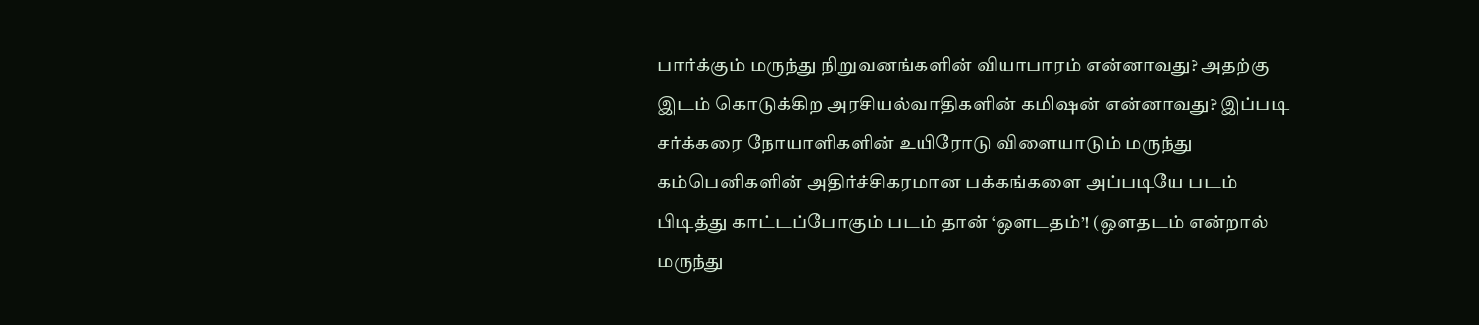பார்க்கும் மருந்து நிறுவனங்களின் வியாபாரம் என்னாவது? அதற்கு இடம் கொடுக்கிற அரசியல்வாதிகளின் கமிஷன் என்னாவது? இப்படி சர்க்கரை நோயாளிகளின் உயிரோடு விளையாடும் மருந்து கம்பெனிகளின் அதிர்ச்சிகரமான பக்கங்களை அப்படியே படம் பிடித்து காட்டப்போகும் படம் தான் ‘ஔடதம்’! (ஒளதடம் என்றால் மருந்து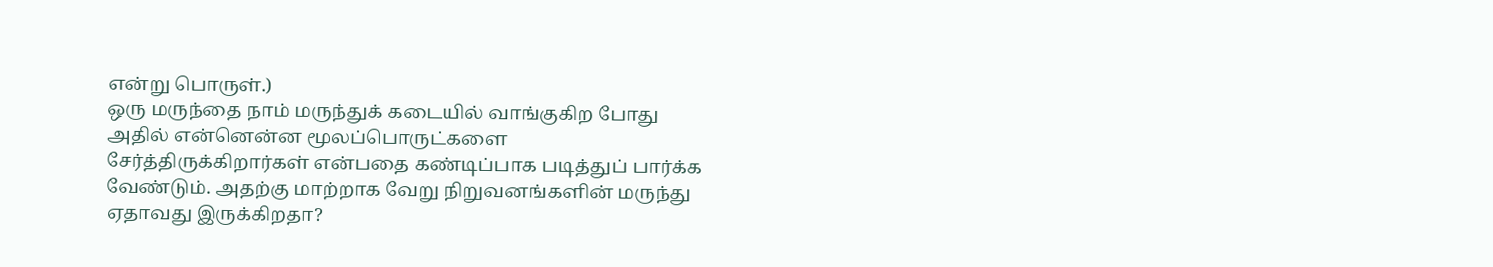என்று பொருள்.)
ஒரு மருந்தை நாம் மருந்துக் கடையில் வாங்குகிற போது அதில் என்னென்ன மூலப்பொருட்களை சேர்த்திருக்கிறார்கள் என்பதை கண்டிப்பாக படித்துப் பார்க்க வேண்டும். அதற்கு மாற்றாக வேறு நிறுவனங்களின் மருந்து ஏதாவது இருக்கிறதா?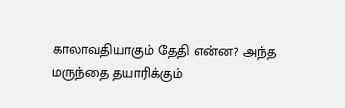காலாவதியாகும் தேதி என்ன? அந்த மருந்தை தயாரிக்கும்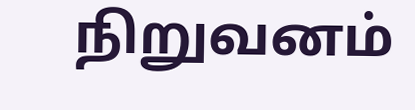நிறுவனம்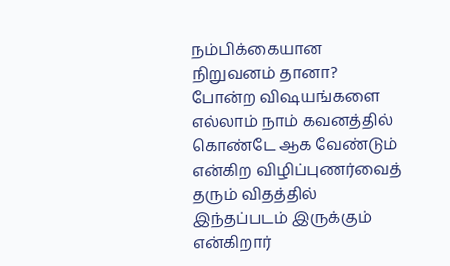நம்பிக்கையான நிறுவனம் தானா? போன்ற விஷயங்களை எல்லாம் நாம் கவனத்தில் கொண்டே ஆக வேண்டும் என்கிற விழிப்புணர்வைத் தரும் விதத்தில் இந்தப்படம் இருக்கும் என்கிறார்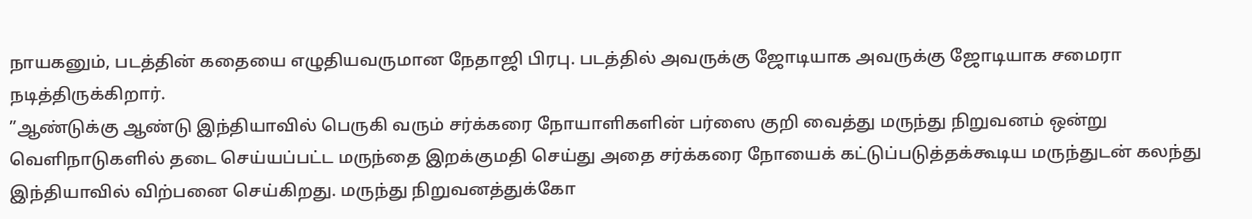நாயகனும், படத்தின் கதையை எழுதியவருமான நேதாஜி பிரபு. படத்தில் அவருக்கு ஜோடியாக அவருக்கு ஜோடியாக சமைரா நடித்திருக்கிறார்.
”ஆண்டுக்கு ஆண்டு இந்தியாவில் பெருகி வரும் சர்க்கரை நோயாளிகளின் பர்ஸை குறி வைத்து மருந்து நிறுவனம் ஒன்று வெளிநாடுகளில் தடை செய்யப்பட்ட மருந்தை இறக்குமதி செய்து அதை சர்க்கரை நோயைக் கட்டுப்படுத்தக்கூடிய மருந்துடன் கலந்து இந்தியாவில் விற்பனை செய்கிறது. மருந்து நிறுவனத்துக்கோ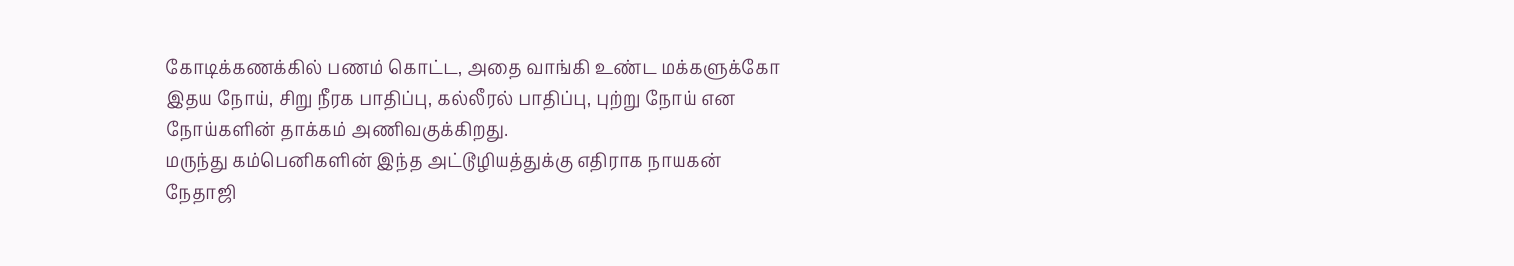கோடிக்கணக்கில் பணம் கொட்ட, அதை வாங்கி உண்ட மக்களுக்கோ இதய நோய், சிறு நீரக பாதிப்பு, கல்லீரல் பாதிப்பு, புற்று நோய் என நோய்களின் தாக்கம் அணிவகுக்கிறது.
மருந்து கம்பெனிகளின் இந்த அட்டூழியத்துக்கு எதிராக நாயகன் நேதாஜி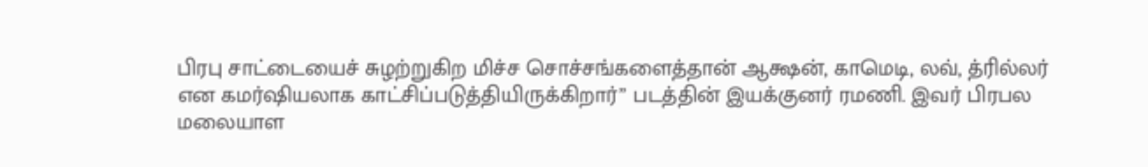பிரபு சாட்டையைச் சுழற்றுகிற மிச்ச சொச்சங்களைத்தான் ஆக்ஷன், காமெடி, லவ், த்ரில்லர் என கமர்ஷியலாக காட்சிப்படுத்தியிருக்கிறார்” படத்தின் இயக்குனர் ரமணி. இவர் பிரபல மலையாள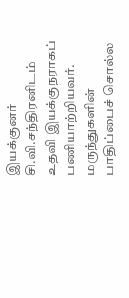இயக்குனர் சி.வி.சந்திரனிடம் உதவி இயக்குநராகப் பணியாற்றியவர்.
மருந்துகளின் பாதிப்பைச் சொல்ல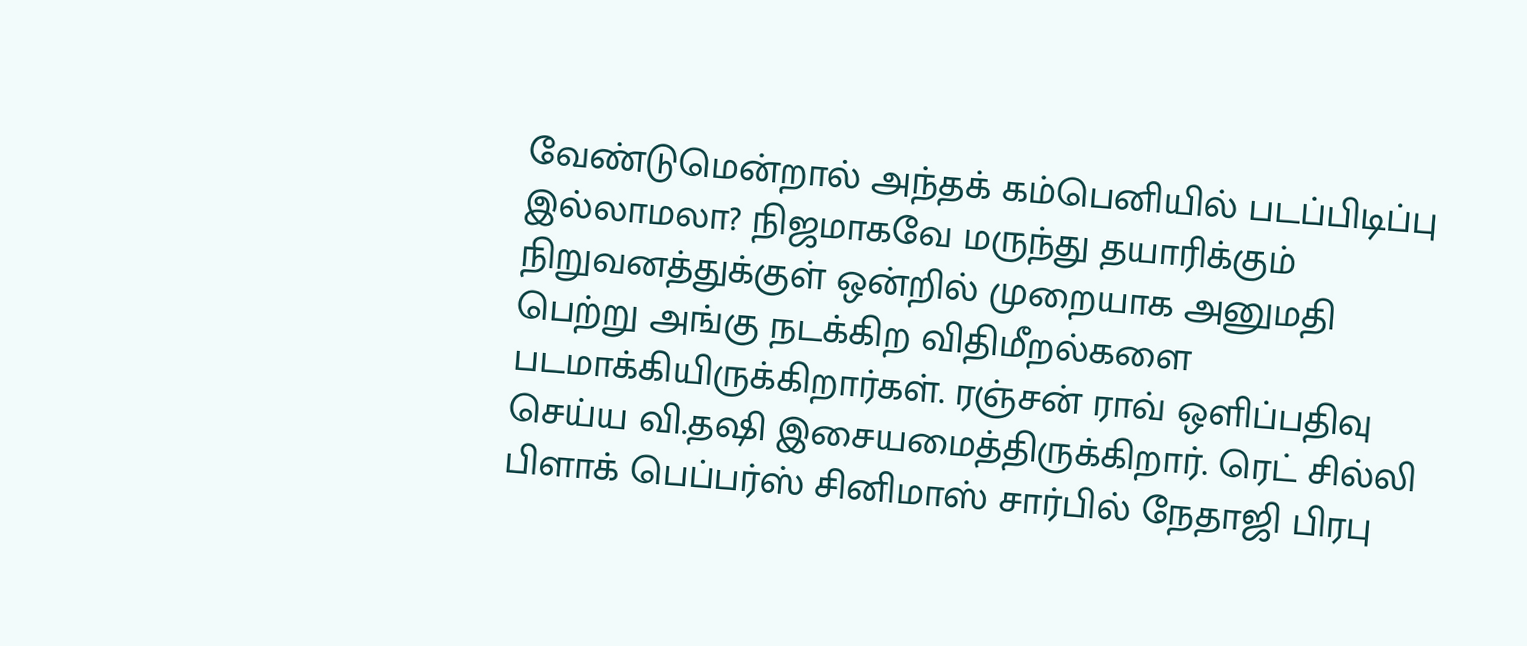வேண்டுமென்றால் அந்தக் கம்பெனியில் படப்பிடிப்பு இல்லாமலா? நிஜமாகவே மருந்து தயாரிக்கும் நிறுவனத்துக்குள் ஒன்றில் முறையாக அனுமதி பெற்று அங்கு நடக்கிற விதிமீறல்களை படமாக்கியிருக்கிறார்கள். ரஞ்சன் ராவ் ஒளிப்பதிவு செய்ய வி.தஷி இசையமைத்திருக்கிறார். ரெட் சில்லி பிளாக் பெப்பர்ஸ் சினிமாஸ் சார்பில் நேதாஜி பிரபு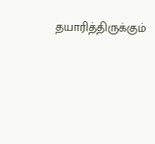தயாரித்திருக்கும்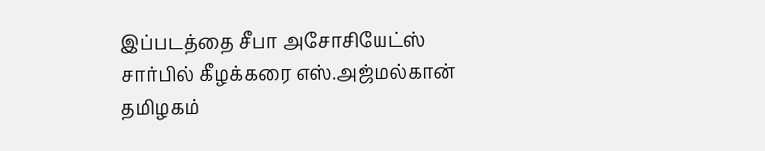இப்படத்தை சீபா அசோசியேட்ஸ் சார்பில் கீழக்கரை எஸ்.அஜ்மல்கான் தமிழகம்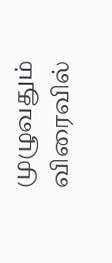முழுவதும் விரைவில்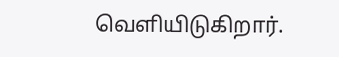வெளியிடுகிறார்.